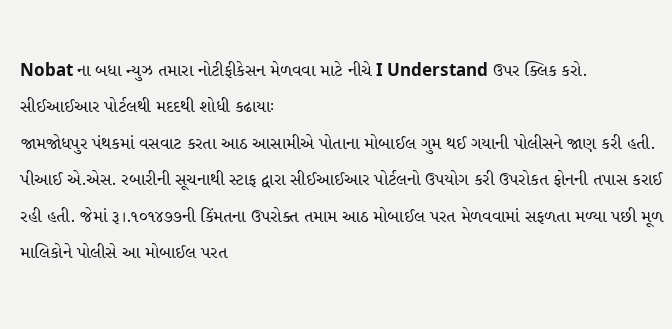Nobat ના બધા ન્યુઝ તમારા નોટીફીકેસન મેળવવા માટે નીચે I Understand ઉપર ક્લિક કરો.
સીઈઆઈઆર પોર્ટલથી મદદથી શોધી કઢાયાઃ
જામજોધપુર પંથકમાં વસવાટ કરતા આઠ આસામીએ પોતાના મોબાઈલ ગુમ થઈ ગયાની પોલીસને જાણ કરી હતી. પીઆઈ એ.એસ. રબારીની સૂચનાથી સ્ટાફ દ્વારા સીઈઆઈઆર પોર્ટલનો ઉપયોગ કરી ઉપરોકત ફોનની તપાસ કરાઈ રહી હતી. જેમાં રૂ।.૧૦૧૪૭૭ની કિંમતના ઉપરોક્ત તમામ આઠ મોબાઈલ પરત મેળવવામાં સફળતા મળ્યા પછી મૂળ માલિકોને પોલીસે આ મોબાઈલ પરત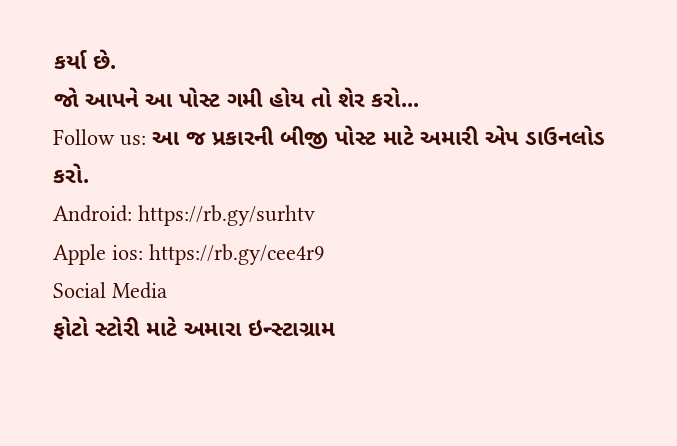કર્યા છે.
જો આપને આ પોસ્ટ ગમી હોય તો શેર કરો...
Follow us: આ જ પ્રકારની બીજી પોસ્ટ માટે અમારી એપ ડાઉનલોડ કરો.
Android: https://rb.gy/surhtv
Apple ios: https://rb.gy/cee4r9
Social Media
ફોટો સ્ટોરી માટે અમારા ઇન્સ્ટાગ્રામ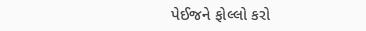પેઈજને ફોલ્લો કરો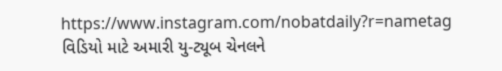https://www.instagram.com/nobatdaily?r=nametag
વિડિયો માટે અમારી યુ-ટ્યૂબ ચેનલને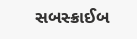સબસ્ક્રાઈબ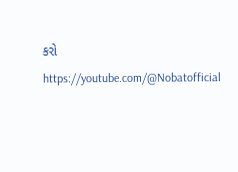કરો
https://youtube.com/@Nobatofficial